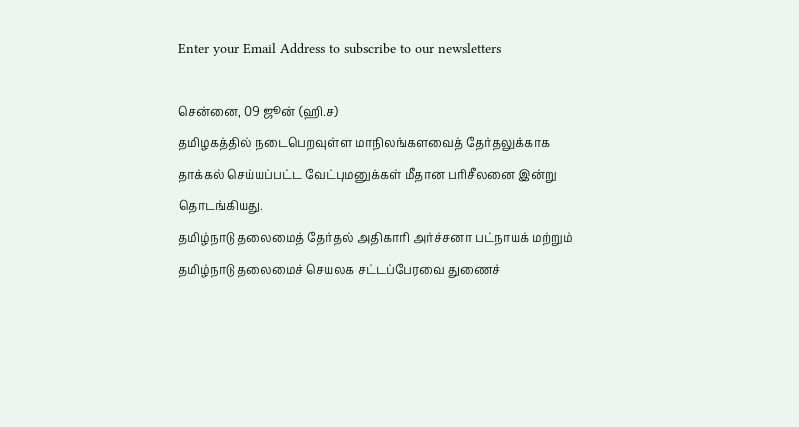Enter your Email Address to subscribe to our newsletters

சென்னை, 09 ஜூன் (ஹி.ச)
தமிழகத்தில் நடைபெறவுள்ள மாநிலங்களவைத் தேர்தலுக்காக தாக்கல் செய்யப்பட்ட வேட்புமனுக்கள் மீதான பரிசீலனை இன்று தொடங்கியது.
தமிழ்நாடு தலைமைத் தேர்தல் அதிகாரி அர்ச்சனா பட்நாயக் மற்றும் தமிழ்நாடு தலைமைச் செயலக சட்டப்பேரவை துணைச்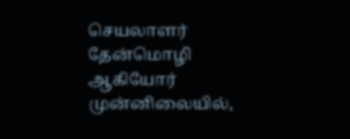செயலாளர் தேன்மொழி ஆகியோர் முன்னிலையில்,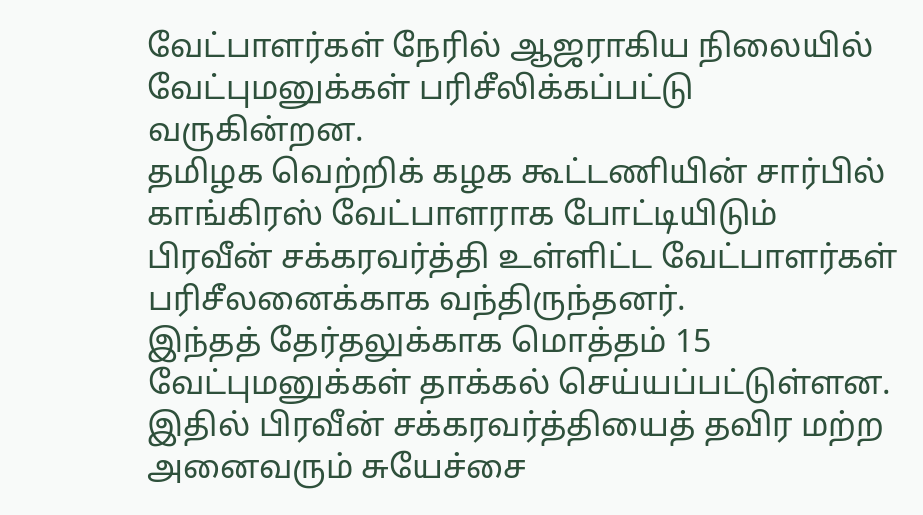வேட்பாளர்கள் நேரில் ஆஜராகிய நிலையில் வேட்புமனுக்கள் பரிசீலிக்கப்பட்டு வருகின்றன.
தமிழக வெற்றிக் கழக கூட்டணியின் சார்பில் காங்கிரஸ் வேட்பாளராக போட்டியிடும் பிரவீன் சக்கரவர்த்தி உள்ளிட்ட வேட்பாளர்கள் பரிசீலனைக்காக வந்திருந்தனர்.
இந்தத் தேர்தலுக்காக மொத்தம் 15 வேட்புமனுக்கள் தாக்கல் செய்யப்பட்டுள்ளன. இதில் பிரவீன் சக்கரவர்த்தியைத் தவிர மற்ற அனைவரும் சுயேச்சை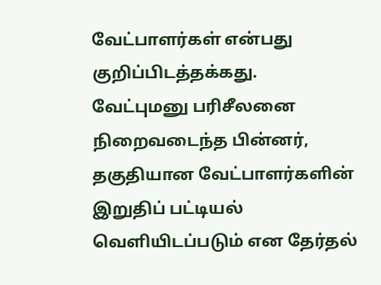வேட்பாளர்கள் என்பது குறிப்பிடத்தக்கது.
வேட்புமனு பரிசீலனை நிறைவடைந்த பின்னர், தகுதியான வேட்பாளர்களின் இறுதிப் பட்டியல் வெளியிடப்படும் என தேர்தல்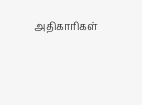அதிகாரிகள்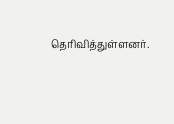தெரிவித்துள்ளனர்.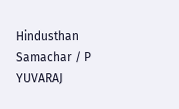Hindusthan Samachar / P YUVARAJ